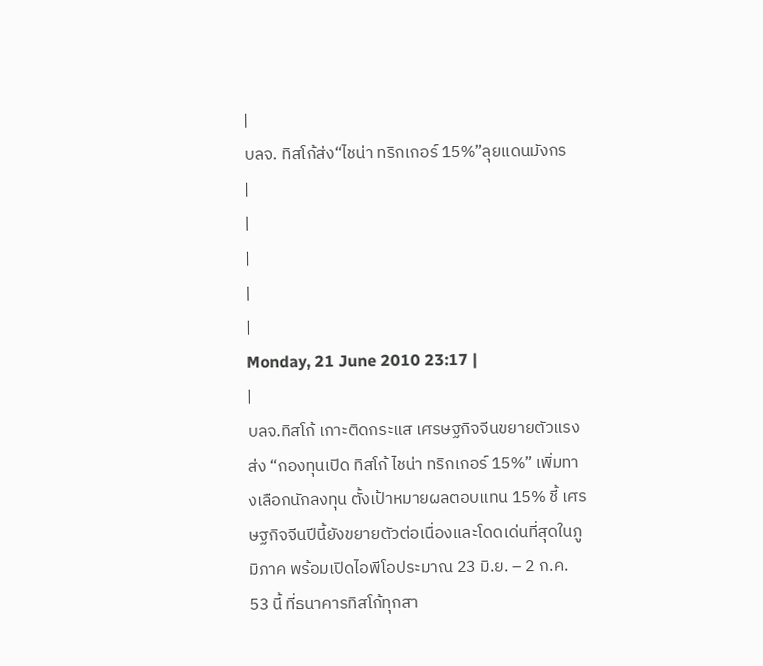|
บลจ. ทิสโก้ส่ง“ไชน่า ทริกเกอร์ 15%”ลุยแดนมังกร
|
|
|
|
|
Monday, 21 June 2010 23:17 |
|
บลจ.ทิสโก้ เกาะติดกระแส เศรษฐกิจจีนขยายตัวแรง ส่ง “กองทุนเปิด ทิสโก้ ไชน่า ทริกเกอร์ 15%” เพิ่มทางเลือกนักลงทุน ตั้งเป้าหมายผลตอบแทน 15% ชี้ เศรษฐกิจจีนปีนี้ยังขยายตัวต่อเนื่องและโดดเด่นที่สุดในภูมิภาค พร้อมเปิดไอพีโอประมาณ 23 มิ.ย. – 2 ก.ค. 53 นี้ ที่ธนาคารทิสโก้ทุกสา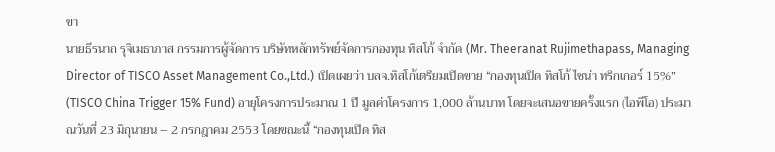ขา
นายธีรนาถ รุจิเมธาภาส กรรมการผู้จัดการ บริษัทหลักทรัพย์จัดการกองทุน ทิสโก้ จำกัด (Mr. Theeranat Rujimethapass, Managing Director of TISCO Asset Management Co.,Ltd.) เปิดเผยว่า บลจ.ทิสโก้เตรียมเปิดขาย “กองทุนเปิด ทิสโก้ ไชน่า ทริกเกอร์ 15%” (TISCO China Trigger 15% Fund) อายุโครงการประมาณ 1 ปี มูลค่าโครงการ 1,000 ล้านบาท โดยจะเสนอขายครั้งแรก (ไอพีโอ) ประมาณวันที่ 23 มิถุนายน – 2 กรกฎาคม 2553 โดยขณะนี้ “กองทุนเปิด ทิส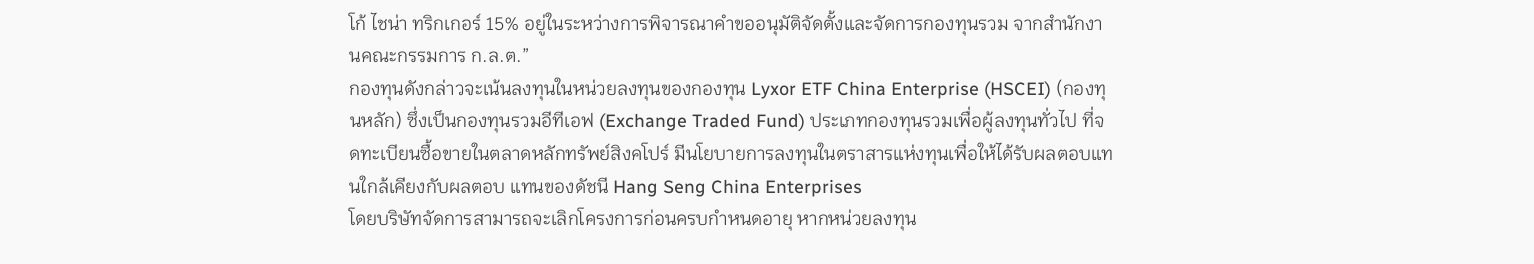โก้ ไชน่า ทริกเกอร์ 15% อยู่ในระหว่างการพิจารณาคำขออนุมัติจัดตั้งและจัดการกองทุนรวม จากสำนักงานคณะกรรมการ ก.ล.ต.”
กองทุนดังกล่าวจะเน้นลงทุนในหน่วยลงทุนของกองทุน Lyxor ETF China Enterprise (HSCEI) (กองทุนหลัก) ซึ่งเป็นกองทุนรวมอีทีเอฟ (Exchange Traded Fund) ประเภทกองทุนรวมเพื่อผู้ลงทุนทั่วไป ที่จดทะเบียนซื้อขายในตลาดหลักทรัพย์สิงคโปร์ มีนโยบายการลงทุนในตราสารแห่งทุนเพื่อให้ได้รับผลตอบแทนใกล้เคียงกับผลตอบ แทนของดัชนี Hang Seng China Enterprises
โดยบริษัทจัดการสามารถจะเลิกโครงการก่อนครบกำหนดอายุ หากหน่วยลงทุน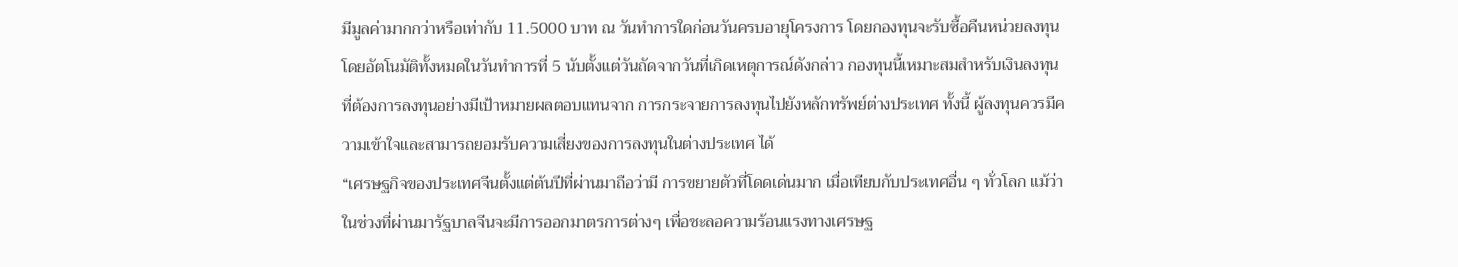มีมูลค่ามากกว่าหรือเท่ากับ 11.5000 บาท ณ วันทำการใดก่อนวันครบอายุโครงการ โดยกองทุนจะรับซื้อคืนหน่วยลงทุนโดยอัตโนมัติทั้งหมดในวันทำการที่ 5 นับตั้งแต่วันถัดจากวันที่เกิดเหตุการณ์ดังกล่าว กองทุนนี้เหมาะสมสำหรับเงินลงทุนที่ต้องการลงทุนอย่างมีเป้าหมายผลตอบแทนจาก การกระจายการลงทุนไปยังหลักทรัพย์ต่างประเทศ ทั้งนี้ ผู้ลงทุนควรมีความเข้าใจและสามารถยอมรับความเสี่ยงของการลงทุนในต่างประเทศ ได้
“เศรษฐกิจของประเทศจีนตั้งแต่ต้นปีที่ผ่านมาถือว่ามี การขยายตัวที่โดดเด่นมาก เมื่อเทียบกับประเทศอื่น ๆ ทั่วโลก แม้ว่าในช่วงที่ผ่านมารัฐบาลจีนจะมีการออกมาตรการต่างๆ เพื่อชะลอความร้อนแรงทางเศรษฐ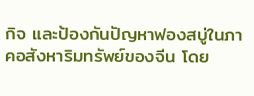กิจ และป้องกันปัญหาฟองสบู่ในภาคอสังหาริมทรัพย์ของจีน โดย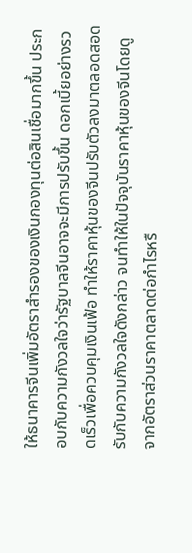ให้ธนาคารจีนเพิ่มอัตราสำรองของเงินกองทุนต่อสินเชื่อมากขึ้น ประกอบกับความกังวลใจว่ารัฐบาลจีนอาจจะมีการปรับขึ้น ดอกเบี้ยอย่างรวดเร็วเพื่อควบคุมเงินเฟ้อ ทำให้ราคาหุ้นของจีนปรับตัวลงมาตลอดสอดรับกับความกังวลใจดังกล่าว จนทำให้ในปัจจุบันราคาหุ้นของจีนโดยดูจากอัตราส่วนราคาตลาดต่อกำไรหรื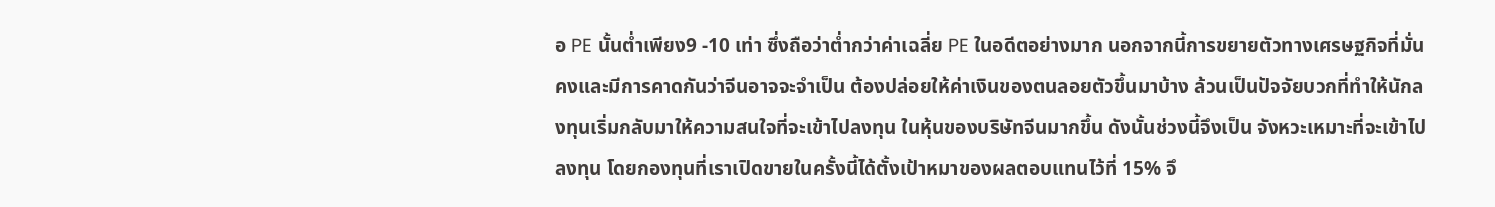อ PE นั้นต่ำเพียง9 -10 เท่า ซึ่งถือว่าต่ำกว่าค่าเฉลี่ย PE ในอดีตอย่างมาก นอกจากนี้การขยายตัวทางเศรษฐกิจที่มั่นคงและมีการคาดกันว่าจีนอาจจะจำเป็น ต้องปล่อยให้ค่าเงินของตนลอยตัวขึ้นมาบ้าง ล้วนเป็นปัจจัยบวกที่ทำให้นักลงทุนเริ่มกลับมาให้ความสนใจที่จะเข้าไปลงทุน ในหุ้นของบริษัทจีนมากขึ้น ดังนั้นช่วงนี้จึงเป็น จังหวะเหมาะที่จะเข้าไปลงทุน โดยกองทุนที่เราเปิดขายในครั้งนี้ได้ตั้งเป้าหมาของผลตอบแทนไว้ที่ 15% จึ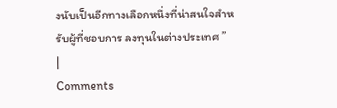งนับเป็นอีกทางเลือกหนึ่งที่น่าสนใจสำหรับผู้ที่ชอบการ ลงทุนในต่างประเทศ ”
|
Comments